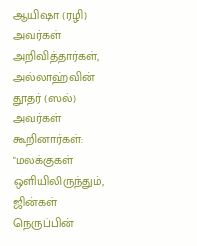ஆயிஷா (ரழி) அவர்கள் அறிவித்தார்கள், அல்லாஹ்வின் தூதர் (ஸல்) அவர்கள் கூறினார்கள்: "மலக்குகள் ஒளியிலிருந்தும், ஜின்கள் நெருப்பின்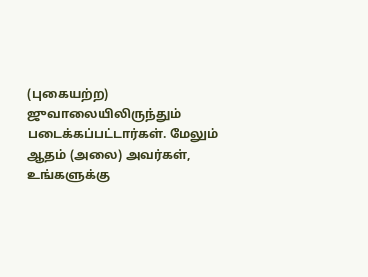(புகையற்ற) ஜுவாலையிலிருந்தும் படைக்கப்பட்டார்கள். மேலும் ஆதம் (அலை) அவர்கள், உங்களுக்கு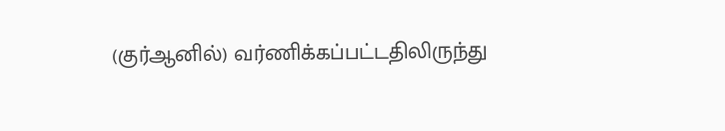(குர்ஆனில்) வர்ணிக்கப்பட்டதிலிருந்து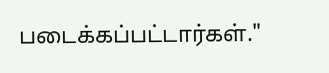படைக்கப்பட்டார்கள்."